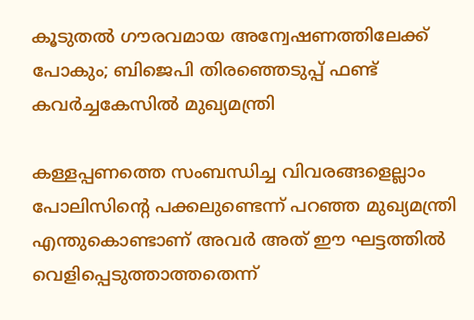കൂടുതല്‍ ഗൗരവമായ അന്വേഷണത്തിലേക്ക് പോകും; ബിജെപി തിരഞ്ഞെടുപ്പ് ഫണ്ട് കവര്‍ച്ചകേസില്‍ മുഖ്യമന്ത്രി

കള്ളപ്പണത്തെ സംബന്ധിച്ച വിവരങ്ങളെല്ലാം പോലിസിന്റെ പക്കലുണ്ടെന്ന് പറഞ്ഞ മുഖ്യമന്ത്രി എന്തുകൊണ്ടാണ് അവര്‍ അത് ഈ ഘട്ടത്തില്‍ വെളിപ്പെടുത്താത്തതെന്ന്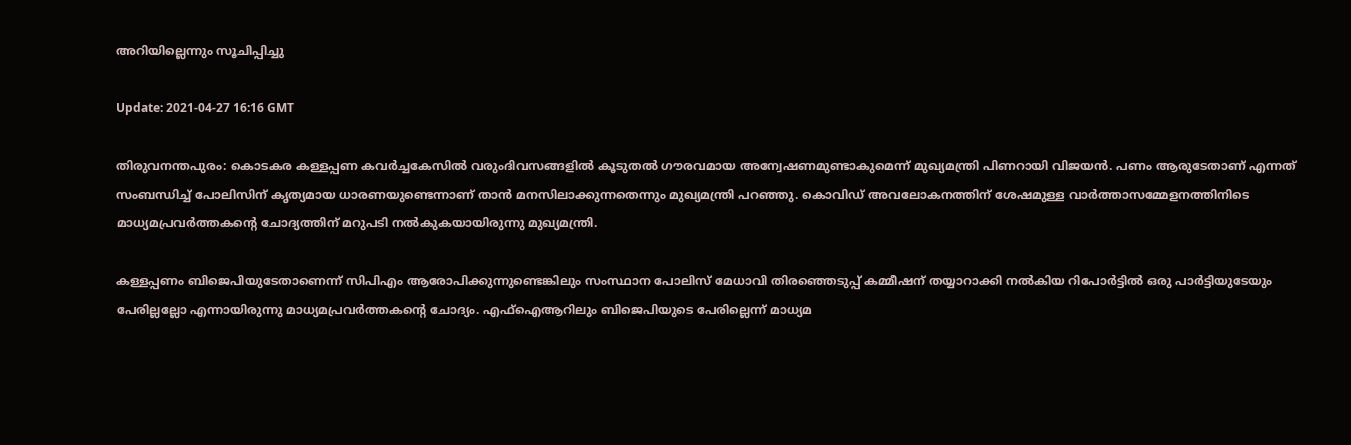അറിയില്ലെന്നും സൂചിപ്പിച്ചു

Update: 2021-04-27 16:16 GMT

തിരുവനന്തപുരം: കൊടകര കള്ളപ്പണ കവര്‍ച്ചകേസില്‍ വരുംദിവസങ്ങളിൽ കൂടുതല്‍ ഗൗരവമായ അന്വേഷണമുണ്ടാകുമെന്ന് മുഖ്യമന്ത്രി പിണറായി വിജയന്‍. പണം ആരുടേതാണ് എന്നത് സംബന്ധിച്ച് പോലിസിന് കൃത്യമായ ധാരണയുണ്ടെന്നാണ് താന്‍ മനസിലാക്കുന്നതെന്നും മുഖ്യമന്ത്രി പറഞ്ഞു. കൊവിഡ് അവലോകനത്തിന് ശേഷമുള്ള വാര്‍ത്താസമ്മേളനത്തിനിടെ മാധ്യമപ്രവര്‍ത്തകന്റെ ചോദ്യത്തിന് മറുപടി നല്‍കുകയായിരുന്നു മുഖ്യമന്ത്രി.

കള്ളപ്പണം ബിജെപിയുടേതാണെന്ന് സിപിഎം ആരോപിക്കുന്നുണ്ടെങ്കിലും സംസ്ഥാന പോലിസ് മേധാവി തിരഞ്ഞെടുപ്പ് കമ്മീഷന് തയ്യാറാക്കി നല്‍കിയ റിപോര്‍ട്ടില്‍ ഒരു പാര്‍ട്ടിയുടേയും പേരില്ലല്ലോ എന്നായിരുന്നു മാധ്യമപ്രവര്‍ത്തകന്റെ ചോദ്യം. എഫ്‌ഐആറിലും ബിജെപിയുടെ പേരില്ലെന്ന് മാധ്യമ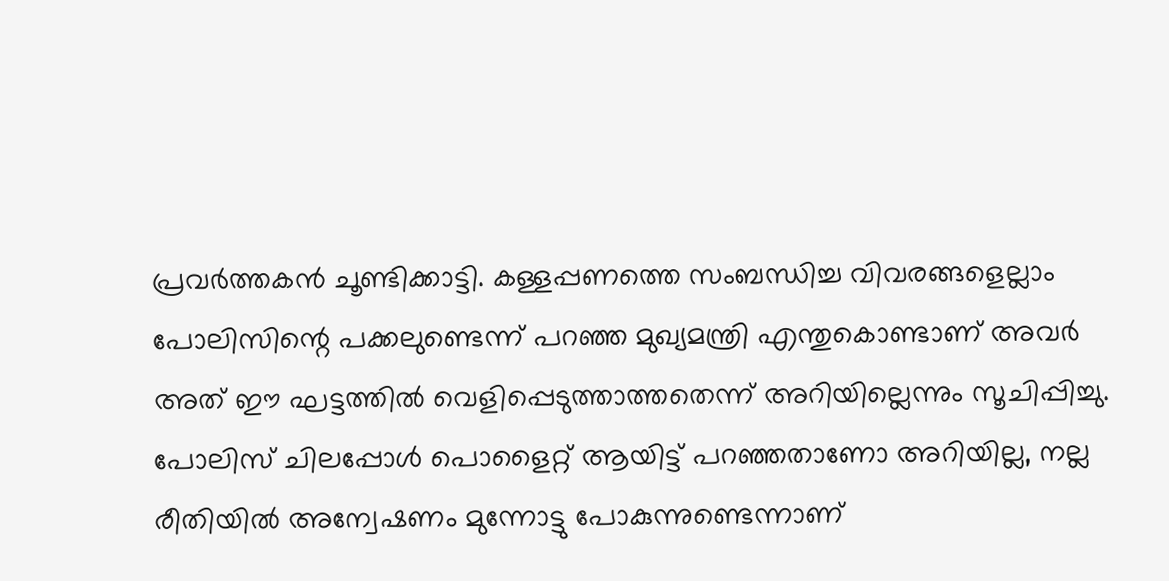പ്രവര്‍ത്തകന്‍ ചൂണ്ടിക്കാട്ടി. കള്ളപ്പണത്തെ സംബന്ധിച്ച വിവരങ്ങളെല്ലാം പോലിസിന്റെ പക്കലുണ്ടെന്ന് പറഞ്ഞ മുഖ്യമന്ത്രി എന്തുകൊണ്ടാണ് അവര്‍ അത് ഈ ഘട്ടത്തില്‍ വെളിപ്പെടുത്താത്തതെന്ന് അറിയില്ലെന്നും സൂചിപ്പിച്ചു. പോലിസ് ചിലപ്പോള്‍ പൊളൈറ്റ് ആയിട്ട് പറഞ്ഞതാണോ അറിയില്ല, നല്ല രീതിയില്‍ അന്വേഷണം മുന്നോട്ടു പോകുന്നുണ്ടെന്നാണ്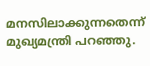മനസിലാക്കുന്നതെന്ന് മുഖ്യമന്ത്രി പറഞ്ഞു.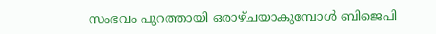സംഭവം പുറത്തായി ഒരാഴ്ചയാകുമ്പോള്‍ ബിജെപി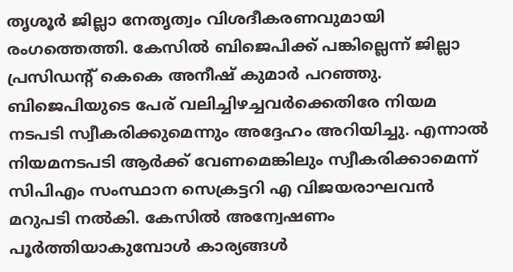തൃശൂര്‍ ജില്ലാ നേതൃത്വം വിശദീകരണവുമായി രംഗത്തെത്തി. കേസില്‍ ബിജെപിക്ക് പങ്കില്ലെന്ന് ജില്ലാ പ്രസിഡന്റ് കെകെ അനീഷ് കുമാര്‍ പറഞ്ഞു. ബിജെപിയുടെ പേര് വലിച്ചിഴച്ചവര്‍ക്കെതിരേ നിയമ നടപടി സ്വീകരിക്കുമെന്നും അദ്ദേഹം അറിയിച്ചു. എന്നാല്‍ നിയമനടപടി ആര്‍ക്ക് വേണമെങ്കിലും സ്വീകരിക്കാമെന്ന് സിപിഎം സംസ്ഥാന സെക്രട്ടറി എ വിജയരാഘവന്‍ മറുപടി നല്‍കി. കേസില്‍ അന്വേഷണം പൂര്‍ത്തിയാകുമ്പോള്‍ കാര്യങ്ങള്‍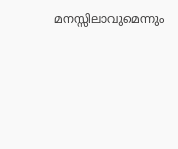മനസ്സിലാവുമെന്നും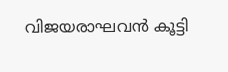വിജയരാഘവന്‍ കൂട്ടി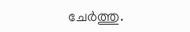ചേര്‍ത്തു.